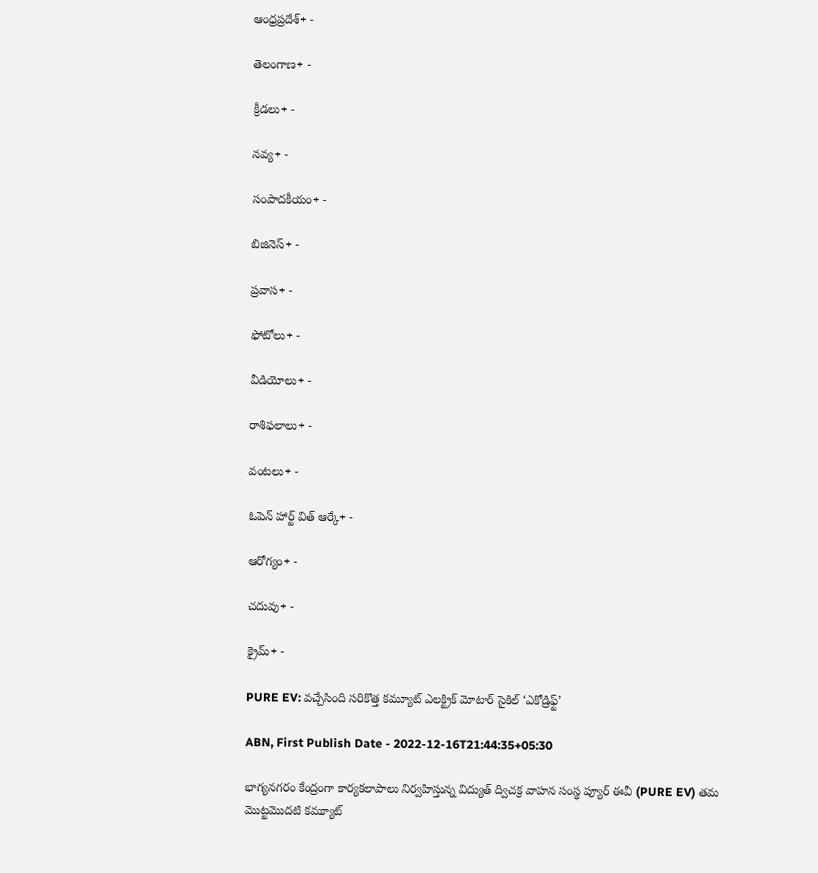ఆంధ్రప్రదేశ్+ -

తెలంగాణ+ -

క్రీడలు+ -

నవ్య+ -

సంపాదకీయం+ -

బిజినెస్+ -

ప్రవాస+ -

ఫోటోలు+ -

వీడియోలు+ -

రాశిఫలాలు+ -

వంటలు+ -

ఓపెన్ హార్ట్ విత్ ఆర్కే+ -

ఆరోగ్యం+ -

చదువు+ -

క్రైమ్+ -

PURE EV: వచ్చేసింది సరికొత్త కమ్యూట్ ఎలక్ట్రిక్ మోటార్ సైకిల్ ‘ఎకోడ్రిఫ్ట్‌’

ABN, First Publish Date - 2022-12-16T21:44:35+05:30

భాగ్యనగరం కేంద్రంగా కార్యకలాపాలు నిర్వహిస్తున్న విద్యుత్‌ ద్విచక్ర వాహన సంస్థ ప్యూర్‌ ఈవీ (PURE EV) తమ మొట్టమొదటి కమ్యూట్‌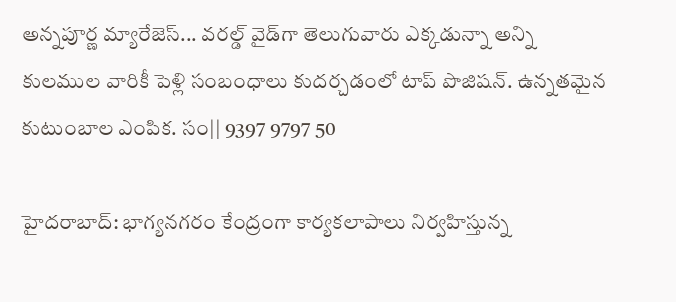అన్నపూర్ణ మ్యారేజెస్... వరల్డ్ వైడ్‌గా తెలుగువారు ఎక్కడున్నా అన్ని కులముల వారికీ పెళ్లి సంబంధాలు కుదర్చడంలో టాప్ పొజిషన్. ఉన్నతమైన కుటుంబాల ఎంపిక. సం|| 9397 9797 50

హైదరాబాద్: భాగ్యనగరం కేంద్రంగా కార్యకలాపాలు నిర్వహిస్తున్న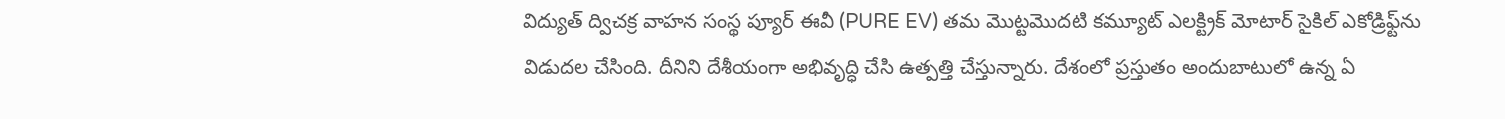విద్యుత్‌ ద్విచక్ర వాహన సంస్థ ప్యూర్‌ ఈవీ (PURE EV) తమ మొట్టమొదటి కమ్యూట్‌ ఎలక్ట్రిక్‌ మోటార్‌ సైకిల్‌ ఎకోడ్రిఫ్ట్‌ను విడుదల చేసింది. దీనిని దేశీయంగా అభివృద్ధి చేసి ఉత్పత్తి చేస్తున్నారు. దేశంలో ప్రస్తుతం అందుబాటులో ఉన్న ఏ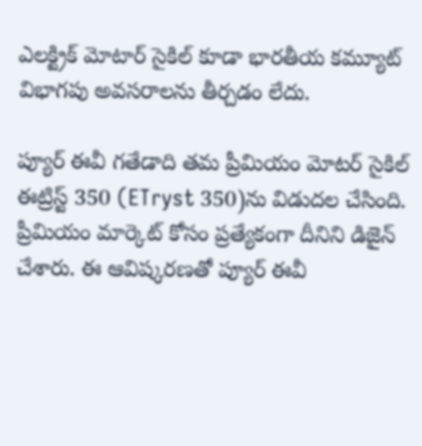ఎలక్ట్రిక్ మోటార్ సైకిల్ కూడా భారతీయ కమ్యూట్‌ విభాగపు అవసరాలను తీర్చడం లేదు.

ప్యూర్ ఈవీ గతేడాది తమ ప్రీమియం మోటర్‌ సైకిల్‌ ఈట్రిస్ట్‌ 350 (ETryst 350)ను విడుదల చేసింది. ప్రీమియం మార్కెట్‌ కోసం ప్రత్యేకంగా దీనిని డిజైన్‌ చేశారు. ఈ ఆవిష్కరణతో ప్యూర్‌ ఈవీ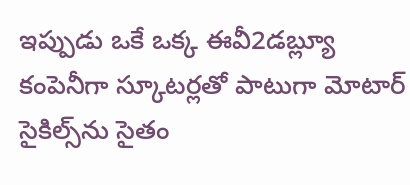ఇప్పుడు ఒకే ఒక్క ఈవీ2డబ్ల్యూ కంపెనీగా స్కూటర్లతో పాటుగా మోటార్‌ సైకిల్స్‌ను సైతం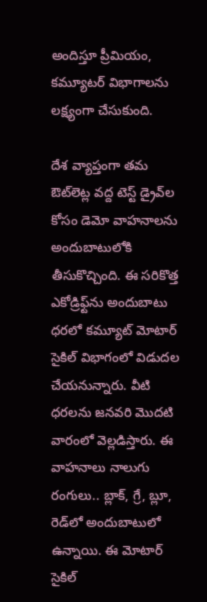అందిస్తూ ప్రీమియం, కమ్యూటర్‌ విభాగాలను లక్ష్యంగా చేసుకుంది.

దేశ వ్యాప్తంగా తమ ఔట్‌లెట్ల వద్ద టెస్ట్‌ డ్రైవ్‌ల కోసం డెమో వాహనాలను అందుబాటులోకి తీసుకొచ్చింది. ఈ సరికొత్త ఎకోడ్రిఫ్ట్‌ను అందుబాటు ధరలో కమ్యూట్‌ మోటార్‌ సైకిల్‌ విభాగంలో విడుదల చేయనున్నారు. వీటి ధరలను జనవరి మొదటి వారంలో వెల్లడిస్తారు. ఈ వాహనాలు నాలుగు రంగులు.. బ్లాక్‌, గ్రే, బ్లూ, రెడ్‌లో అందుబాటులో ఉన్నాయి. ఈ మోటార్ సైకిల్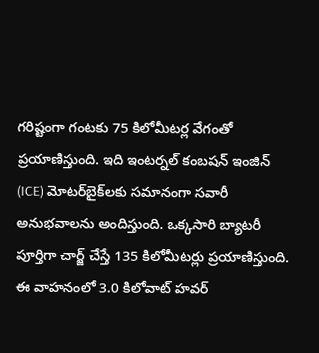గరిష్టంగా గంటకు 75 కిలోమీటర్ల వేగంతో ప్రయాణిస్తుంది. ఇది ఇంటర్నల్‌ కంబషన్‌ ఇంజిన్‌ (ICE) మోటర్‌బైక్‌లకు సమానంగా సవారీ అనుభవాలను అందిస్తుంది. ఒక్కసారి బ్యాటరీ పూర్తిగా చార్జ్‌ చేస్తే 135 కిలోమీటర్లు ప్రయాణిస్తుంది. ఈ వాహనంలో 3.0 కిలోవాట్‌ హవర్‌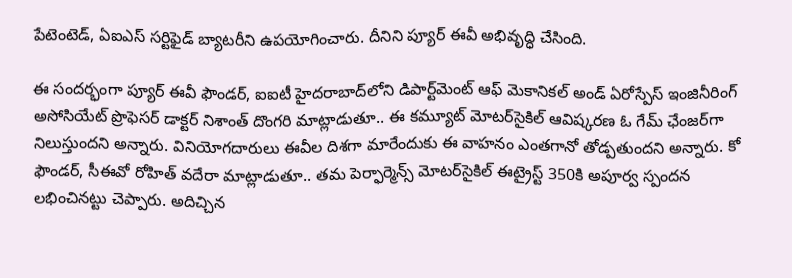పేటెంటెడ్‌, ఏఐఎస్‌ సర్టిఫైడ్‌ బ్యాటరీని ఉపయోగించారు. దీనిని ప్యూర్‌ ఈవీ అభివృద్ధి చేసింది.

ఈ సందర్భంగా ప్యూర్ ఈవీ ఫౌండర్, ఐఐటీ హైదరాబాద్‌లోని డిపార్ట్‌మెంట్ ఆఫ్ మెకానికల్ అండ్ ఏరోస్పేస్ ఇంజినీరింగ్ అసోసియేట్ ప్రొఫెసర్ డాక్టర్ నిశాంత్ దొంగరి మాట్లాడుతూ.. ఈ కమ్యూట్‌ మోటర్‌సైకిల్‌ ఆవిష్కరణ ఓ గేమ్‌ ఛేంజర్‌గా నిలుస్తుందని అన్నారు. వినియోగదారులు ఈవీల దిశగా మారేందుకు ఈ వాహనం ఎంతగానో తోడ్పతుందని అన్నారు. కో ఫౌండర్, సీఈవో రోహిత్ వదేరా మాట్లాడుతూ.. తమ పెర్ఫార్మెన్స్ మోటర్‌సైకిల్‌ ఈట్రైస్ట్‌ 350కి అపూర్వ స్పందన లభించినట్టు చెప్పారు. అదిచ్చిన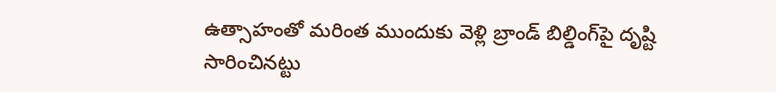ఉత్సాహంతో మరింత ముందుకు వెళ్లి బ్రాండ్‌ బిల్డింగ్‌‌పై దృష్టి సారించినట్టు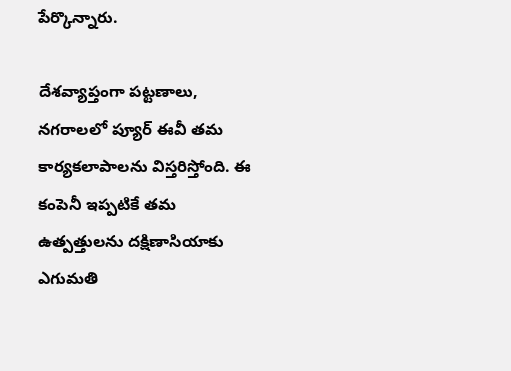పేర్కొన్నారు.

దేశవ్యాప్తంగా పట్టణాలు, నగరాలలో ప్యూర్‌ ఈవీ తమ కార్యకలాపాలను విస్తరిస్తోంది. ఈ కంపెనీ ఇప్పటికే తమ ఉత్పత్తులను దక్షిణాసియాకు ఎగుమతి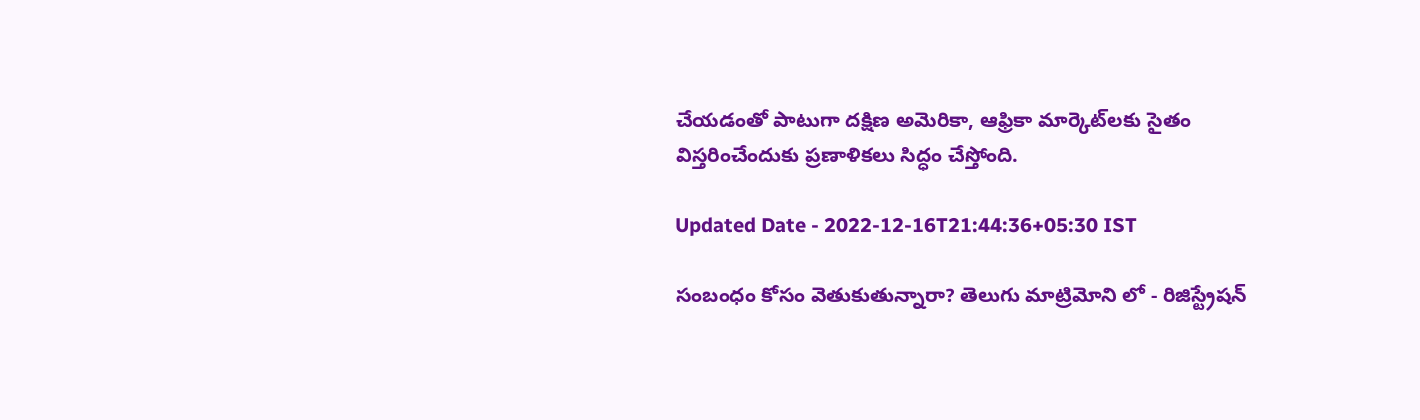చేయడంతో పాటుగా దక్షిణ అమెరికా, ఆఫ్రికా మార్కెట్‌లకు సైతం విస్తరించేందుకు ప్రణాళికలు సిద్ధం చేస్తోంది.

Updated Date - 2022-12-16T21:44:36+05:30 IST

సంబంధం కోసం వెతుకుతున్నారా? తెలుగు మాట్రిమోని లో - రిజిస్ట్రేషన్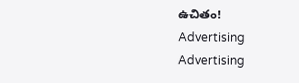ఉచితం!
Advertising
Advertising